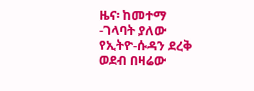ዜና፡ ከመተማ -ገላባት ያለው የኢትዮ-ሱዳን ደረቅ ወደብ በዛሬው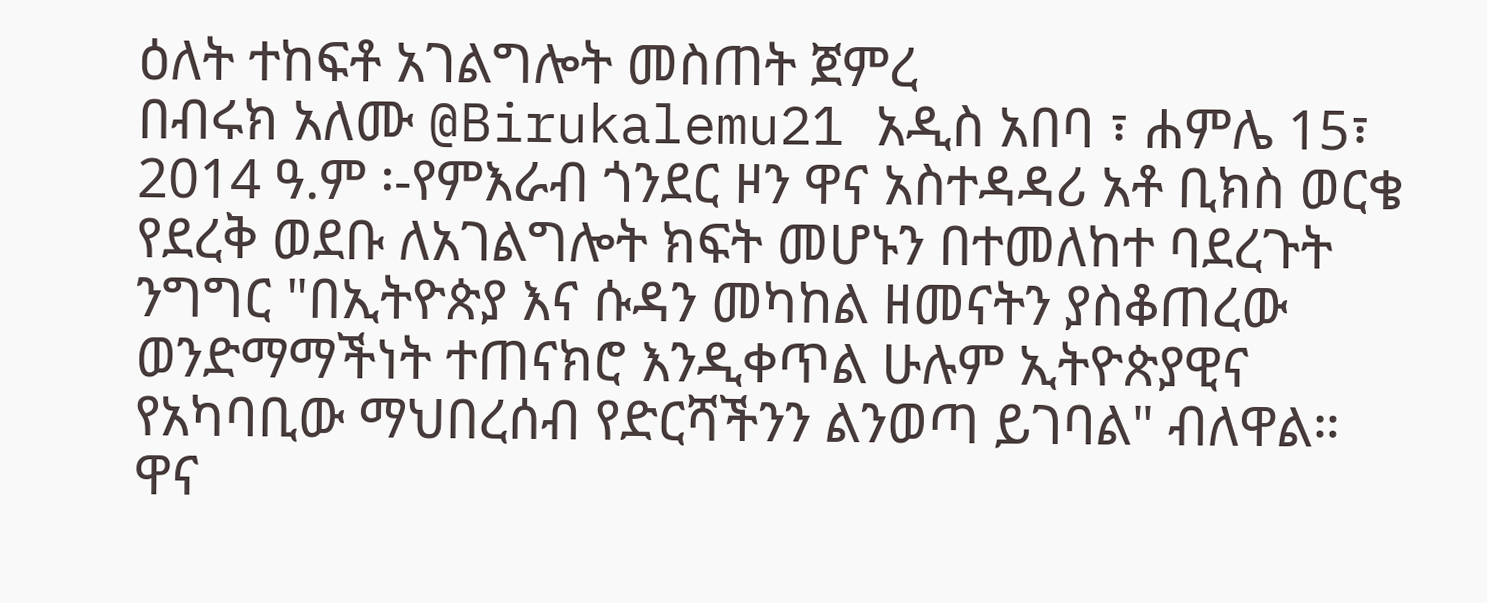ዕለት ተከፍቶ አገልግሎት መስጠት ጀምረ
በብሩክ አለሙ @Birukalemu21 አዲስ አበባ ፣ ሐምሌ 15፣ 2014 ዓ.ም ፡-የምእራብ ጎንደር ዞን ዋና አስተዳዳሪ አቶ ቢክስ ወርቄ የደረቅ ወደቡ ለአገልግሎት ክፍት መሆኑን በተመለከተ ባደረጉት ንግግር "በኢትዮጵያ እና ሱዳን መካከል ዘመናትን ያስቆጠረው ወንድማማችነት ተጠናክሮ እንዲቀጥል ሁሉም ኢትዮጵያዊና የአካባቢው ማህበረሰብ የድርሻችንን ልንወጣ ይገባል" ብለዋል። ዋና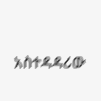አስተዳዳሪው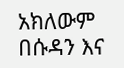አክለውም በሱዳን እና